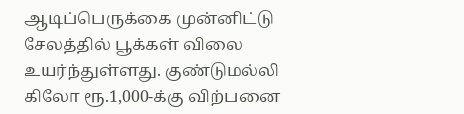ஆடிப்பெருக்கை முன்னிட்டு சேலத்தில் பூக்கள் விலை உயர்ந்துள்ளது. குண்டுமல்லி கிலோ ரூ.1,000-க்கு விற்பனை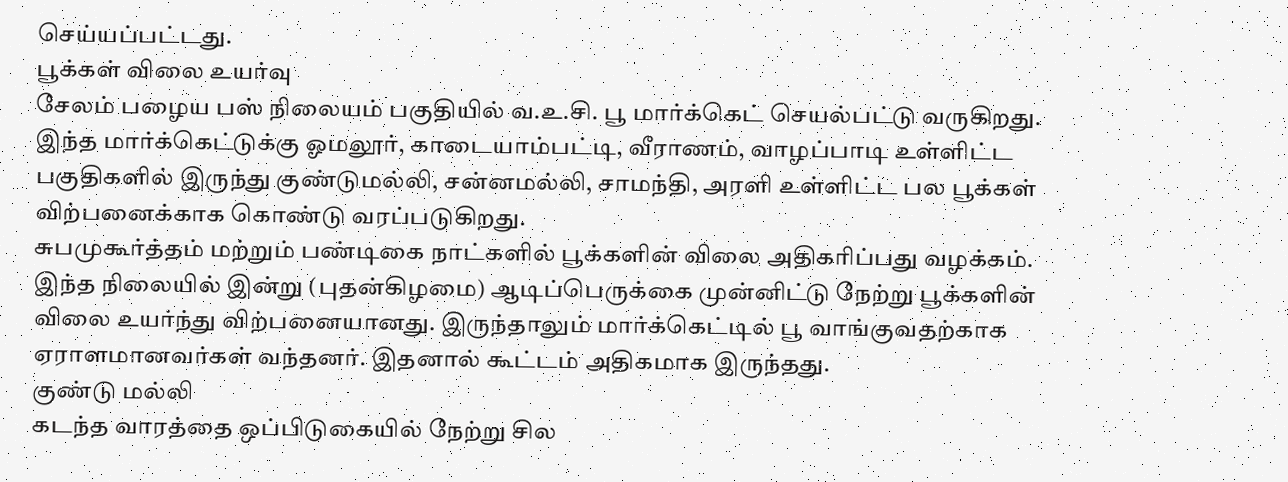செய்யப்பட்டது.
பூக்கள் விலை உயர்வு
சேலம் பழைய பஸ் நிலையம் பகுதியில் வ.உ.சி. பூ மார்க்கெட் செயல்பட்டு வருகிறது. இந்த மார்க்கெட்டுக்கு ஓமலூர், காடையாம்பட்டி, வீராணம், வாழப்பாடி உள்ளிட்ட பகுதிகளில் இருந்து குண்டுமல்லி, சன்னமல்லி, சாமந்தி, அரளி உள்ளிட்ட பல பூக்கள் விற்பனைக்காக கொண்டு வரப்படுகிறது.
சுபமுகூர்த்தம் மற்றும் பண்டிகை நாட்களில் பூக்களின் விலை அதிகரிப்பது வழக்கம். இந்த நிலையில் இன்று (புதன்கிழமை) ஆடிப்பெருக்கை முன்னிட்டு நேற்று பூக்களின் விலை உயர்ந்து விற்பனையானது. இருந்தாலும் மார்க்கெட்டில் பூ வாங்குவதற்காக ஏராளமானவர்கள் வந்தனர். இதனால் கூட்டம் அதிகமாக இருந்தது.
குண்டு மல்லி
கடந்த வாரத்தை ஒப்பிடுகையில் நேற்று சில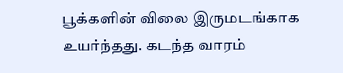பூக்களின் விலை இருமடங்காக உயர்ந்தது. கடந்த வாரம்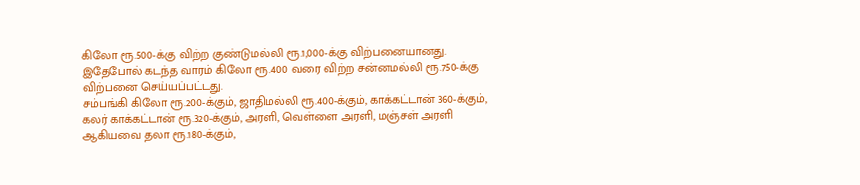கிலோ ரூ.500-க்கு விற்ற குண்டுமல்லி ரூ.1,000-க்கு விற்பனையானது. இதேபோல் கடந்த வாரம் கிலோ ரூ.400 வரை விற்ற சன்னமல்லி ரூ.750-க்கு விற்பனை செய்யப்பட்டது.
சம்பங்கி கிலோ ரூ.200-க்கும், ஜாதிமல்லி ரூ.400-க்கும், காக்கட்டான் 360-க்கும், கலர் காக்கட்டான் ரூ.320-க்கும், அரளி, வெள்ளை அரளி, மஞ்சள் அரளி ஆகியவை தலா ரூ.180-க்கும்,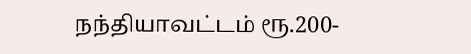நந்தியாவட்டம் ரூ.200-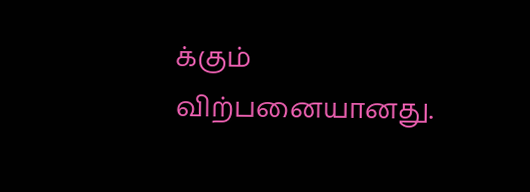க்கும் விற்பனையானது.